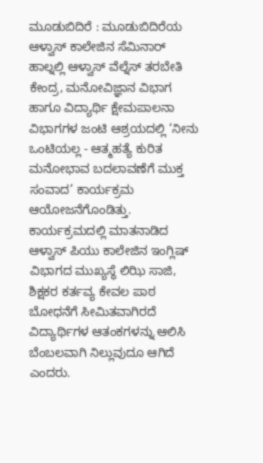ಮೂಡುಬಿದಿರೆ : ಮೂಡುಬಿದಿರೆಯ ಆಳ್ವಾಸ್ ಕಾಲೇಜಿನ ಸೆಮಿನಾರ್ ಹಾಲ್ನಲ್ಲಿ ಆಳ್ವಾಸ್ ವೆಲ್ನೆಸ್ ತರಬೇತಿ ಕೇಂದ್ರ, ಮನೋವಿಜ್ಞಾನ ವಿಭಾಗ ಹಾಗೂ ವಿದ್ಯಾರ್ಥಿ ಕ್ಷೇಮಪಾಲನಾ ವಿಭಾಗಗಳ ಜಂಟಿ ಆಶ್ರಯದಲ್ಲಿ ‘ನೀನು ಒಂಟಿಯಲ್ಲ - ಆತ್ಮಹತ್ಯೆ ಕುರಿತ ಮನೋಭಾವ ಬದಲಾವಣೆಗೆ ಮುಕ್ತ ಸಂವಾದ’ ಕಾರ್ಯಕ್ರಮ ಆಯೋಜನೆಗೊಂಡಿತ್ತು.
ಕಾರ್ಯಕ್ರಮದಲ್ಲಿ ಮಾತನಾಡಿದ ಆಳ್ವಾಸ್ ಪಿಯು ಕಾಲೇಜಿನ ಇಂಗ್ಲಿಷ್ ವಿಭಾಗದ ಮುಖ್ಯಸ್ಥೆ ಲಿಝಿ ಸಾಜಿ, ಶಿಕ್ಷಕರ ಕರ್ತವ್ಯ ಕೇವಲ ಪಾಠ ಬೋಧನೆಗೆ ಸೀಮಿತವಾಗಿರದೆ ವಿದ್ಯಾರ್ಥಿಗಳ ಆತಂಕಗಳನ್ನು ಆಲಿಸಿ ಬೆಂಬಲವಾಗಿ ನಿಲ್ಲುವುದೂ ಆಗಿದೆ ಎಂದರು.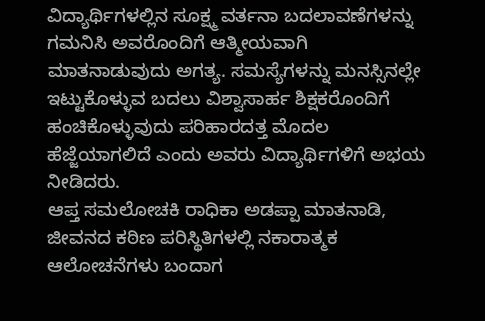ವಿದ್ಯಾರ್ಥಿಗಳಲ್ಲಿನ ಸೂಕ್ಷ್ಮ ವರ್ತನಾ ಬದಲಾವಣೆಗಳನ್ನು ಗಮನಿಸಿ ಅವರೊಂದಿಗೆ ಆತ್ಮೀಯವಾಗಿ ಮಾತನಾಡುವುದು ಅಗತ್ಯ. ಸಮಸ್ಯೆಗಳನ್ನು ಮನಸ್ಸಿನಲ್ಲೇ ಇಟ್ಟುಕೊಳ್ಳುವ ಬದಲು ವಿಶ್ವಾಸಾರ್ಹ ಶಿಕ್ಷಕರೊಂದಿಗೆ ಹಂಚಿಕೊಳ್ಳುವುದು ಪರಿಹಾರದತ್ತ ಮೊದಲ ಹೆಜ್ಜೆಯಾಗಲಿದೆ ಎಂದು ಅವರು ವಿದ್ಯಾರ್ಥಿಗಳಿಗೆ ಅಭಯ ನೀಡಿದರು.
ಆಪ್ತ ಸಮಲೋಚಕಿ ರಾಧಿಕಾ ಅಡಪ್ಪಾ ಮಾತನಾಡಿ, ಜೀವನದ ಕಠಿಣ ಪರಿಸ್ಥಿತಿಗಳಲ್ಲಿ ನಕಾರಾತ್ಮಕ ಆಲೋಚನೆಗಳು ಬಂದಾಗ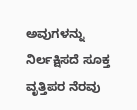ಅವುಗಳನ್ನು ನಿರ್ಲಕ್ಷಿಸದೆ ಸೂಕ್ತ ವೃತ್ತಿಪರ ನೆರವು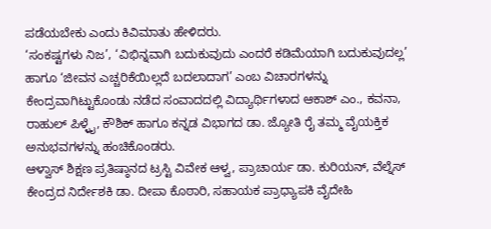ಪಡೆಯಬೇಕು ಎಂದು ಕಿವಿಮಾತು ಹೇಳಿದರು.
‘ಸಂಕಷ್ಟಗಳು ನಿಜ’, ‘ವಿಭಿನ್ನವಾಗಿ ಬದುಕುವುದು ಎಂದರೆ ಕಡಿಮೆಯಾಗಿ ಬದುಕುವುದಲ್ಲ’ ಹಾಗೂ ‘ಜೀವನ ಎಚ್ಚರಿಕೆಯಿಲ್ಲದೆ ಬದಲಾದಾಗ’ ಎಂಬ ವಿಚಾರಗಳನ್ನು ಕೇಂದ್ರವಾಗಿಟ್ಟುಕೊಂಡು ನಡೆದ ಸಂವಾದದಲ್ಲಿ ವಿದ್ಯಾರ್ಥಿಗಳಾದ ಆಕಾಶ್ ಎಂ., ಕವನಾ, ರಾಹುಲ್ ಪಿಳ್ಳೈ, ಕೌಶಿಕ್ ಹಾಗೂ ಕನ್ನಡ ವಿಭಾಗದ ಡಾ. ಜ್ಯೋತಿ ರೈ ತಮ್ಮ ವೈಯಕ್ತಿಕ ಅನುಭವಗಳನ್ನು ಹಂಚಿಕೊಂಡರು.
ಆಳ್ವಾಸ್ ಶಿಕ್ಷಣ ಪ್ರತಿಷ್ಠಾನದ ಟ್ರಸ್ಟಿ ವಿವೇಕ ಆಳ್ವ, ಪ್ರಾಚಾರ್ಯ ಡಾ. ಕುರಿಯನ್, ವೆಲ್ನೆಸ್ ಕೇಂದ್ರದ ನಿರ್ದೇಶಕಿ ಡಾ. ದೀಪಾ ಕೊಠಾರಿ, ಸಹಾಯಕ ಪ್ರಾಧ್ಯಾಪಕಿ ವೈದೇಹಿ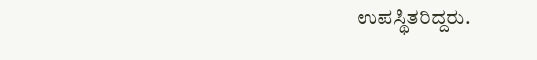ಉಪಸ್ಥಿತರಿದ್ದರು.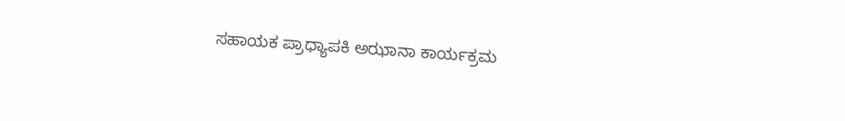ಸಹಾಯಕ ಪ್ರಾಧ್ಯಾಪಕಿ ಅಝಾನಾ ಕಾರ್ಯಕ್ರಮ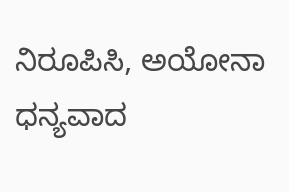ನಿರೂಪಿಸಿ, ಅಯೋನಾ ಧನ್ಯವಾದ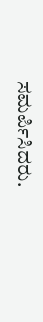ಸಮರ್ಪಿಸಿದರು.